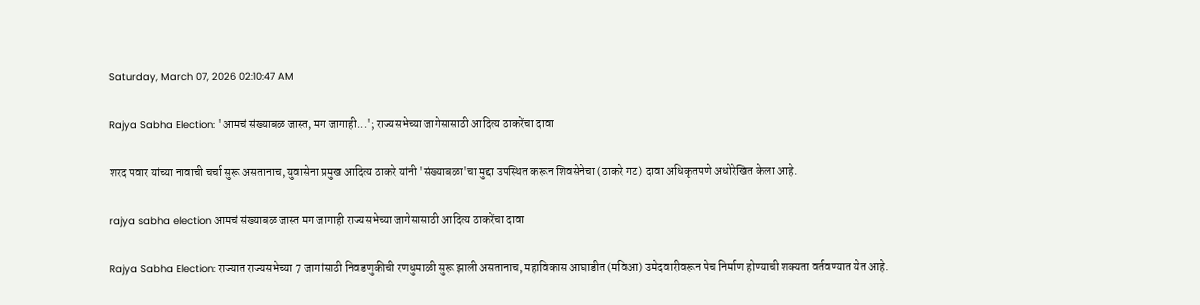Saturday, March 07, 2026 02:10:47 AM

Rajya Sabha Election: 'आमचं संख्याबळ जास्त, मग जागाही...'; राज्यसभेच्या जागेसासाठी आदित्य ठाकरेंचा दावा

शरद पवार यांच्या नावाची चर्चा सुरू असतानाच, युवासेना प्रमुख आदित्य ठाकरे यांनी 'संख्याबळा'चा मुद्दा उपस्थित करून शिवसेनेचा (ठाकरे गट) दावा अधिकृतपणे अधोरेखित केला आहे.

rajya sabha election आमचं संख्याबळ जास्त मग जागाही राज्यसभेच्या जागेसासाठी आदित्य ठाकरेंचा दावा

Rajya Sabha Election: राज्यात राज्यसभेच्या 7 जागांसाठी निवडणुकीची रणधुमाळी सुरू झाली असतानाच, महाविकास आघाडीत (मविआ) उमेदवारीवरून पेच निर्माण होण्याची शक्यता वर्तवण्यात येत आहे.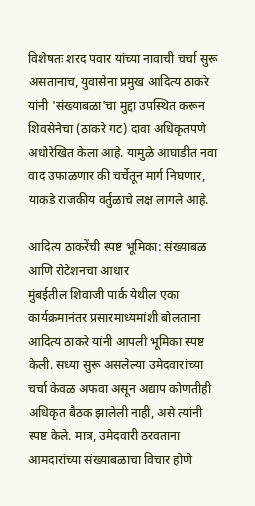विशेषतः शरद पवार यांच्या नावाची चर्चा सुरू असतानाच, युवासेना प्रमुख आदित्य ठाकरे यांनी 'संख्याबळा'चा मुद्दा उपस्थित करून शिवसेनेचा (ठाकरे गट) दावा अधिकृतपणे अधोरेखित केला आहे. यामुळे आघाडीत नवा वाद उफाळणार की चर्चेतून मार्ग निघणार, याकडे राजकीय वर्तुळाचे लक्ष लागले आहे.

आदित्य ठाकरेंची स्पष्ट भूमिका: संख्याबळ आणि रोटेशनचा आधार
मुंबईतील शिवाजी पार्क येथील एका कार्यक्रमानंतर प्रसारमाध्यमांशी बोलताना आदित्य ठाकरे यांनी आपली भूमिका स्पष्ट केली. सध्या सुरू असलेल्या उमेदवारांच्या चर्चा केवळ अफवा असून अद्याप कोणतीही अधिकृत बैठक झालेली नाही, असे त्यांनी स्पष्ट केले. मात्र, उमेदवारी ठरवताना आमदारांच्या संख्याबळाचा विचार होणे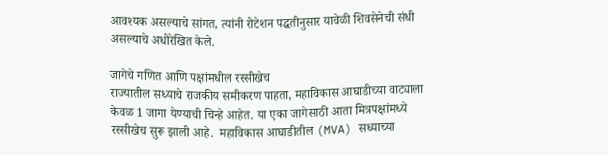आवश्यक असल्याचे सांगत, त्यांनी रोटेशन पद्धतीनुसार यावेळी शिवसेनेची संधी असल्याचे अधोरेखित केले.

जागेचे गणित आणि पक्षांमधील रस्सीखेच
राज्यातील सध्याचे राजकीय समीकरण पाहता, महाविकास आघाडीच्या वाट्याला केवळ 1 जागा येण्याची चिन्हे आहेत. या एका जागेसाठी आता मित्रपक्षांमध्ये रस्सीखेच सुरू झाली आहे.  महाविकास आघाडीतील (MVA) सध्याच्या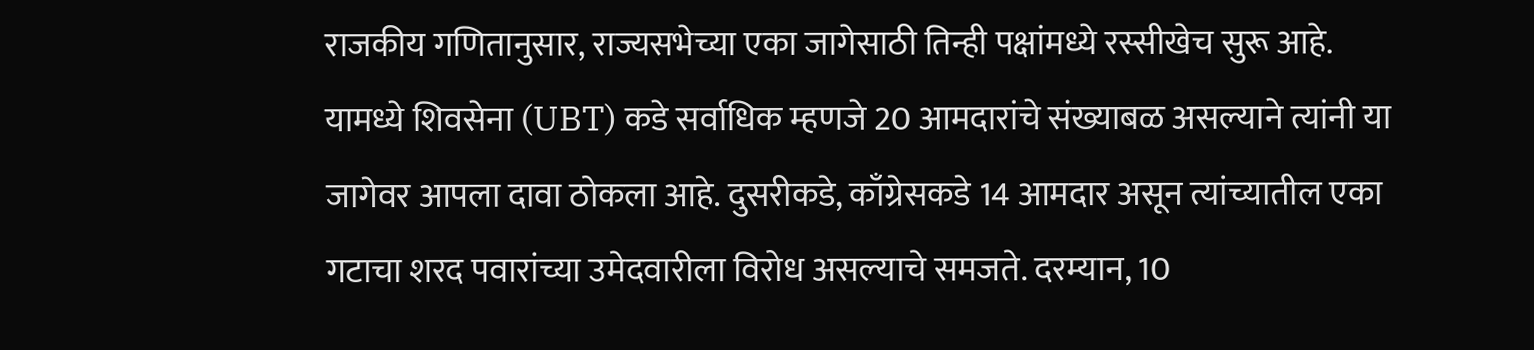राजकीय गणितानुसार, राज्यसभेच्या एका जागेसाठी तिन्ही पक्षांमध्ये रस्सीखेच सुरू आहे. यामध्ये शिवसेना (UBT) कडे सर्वाधिक म्हणजे 20 आमदारांचे संख्याबळ असल्याने त्यांनी या जागेवर आपला दावा ठोकला आहे. दुसरीकडे, काँग्रेसकडे 14 आमदार असून त्यांच्यातील एका गटाचा शरद पवारांच्या उमेदवारीला विरोध असल्याचे समजते. दरम्यान, 10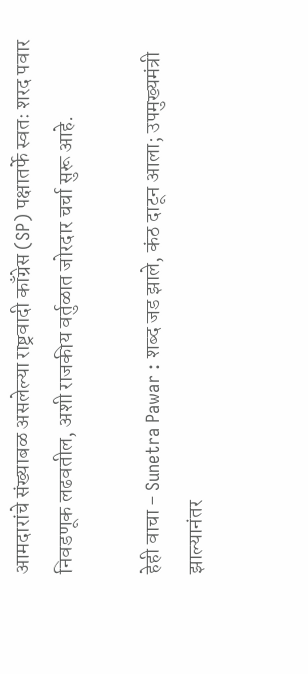आमदारांचे संख्याबळ असलेल्या राष्ट्रवादी काँग्रेस (SP) पक्षातर्फे स्वतः शरद पवार निवडणूक लढवतील, अशी राजकीय वर्तुळात जोरदार चर्चा सुरू आहे.

हेही वाचा - Sunetra Pawar : शब्द जड झाले, कंठ दाटून आला; उपमुख्यमंत्री झाल्यानंतर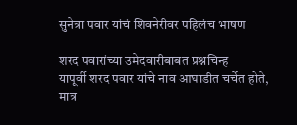सुनेत्रा पवार यांचं शिवनेरीवर पहिलंच भाषण

शरद पवारांच्या उमेदवारीबाबत प्रश्नचिन्ह
यापूर्वी शरद पवार यांचे नाव आघाडीत चर्चेत होते, मात्र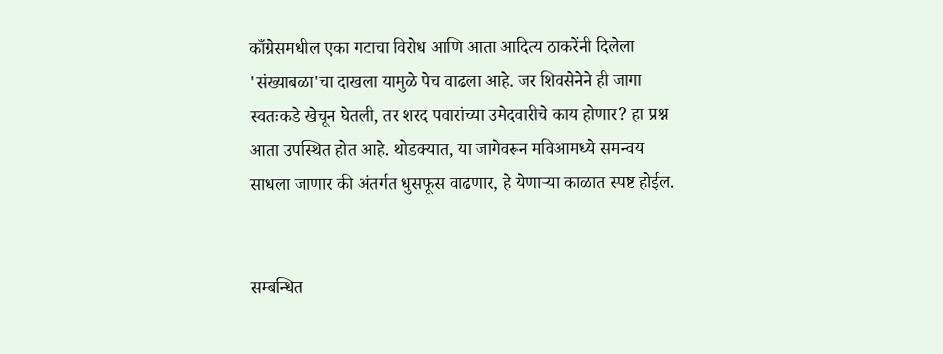काँग्रेसमधील एका गटाचा विरोध आणि आता आदित्य ठाकरेंनी दिलेला 'संख्याबळा'चा दाखला यामुळे पेच वाढला आहे. जर शिवसेनेने ही जागा स्वतःकडे खेचून घेतली, तर शरद पवारांच्या उमेदवारीचे काय होणार? हा प्रश्न आता उपस्थित होत आहे. थोडक्यात, या जागेवरून मविआमध्ये समन्वय साधला जाणार की अंतर्गत धुसफूस वाढणार, हे येणाऱ्या काळात स्पष्ट होईल.


सम्बन्धित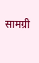सामग्री